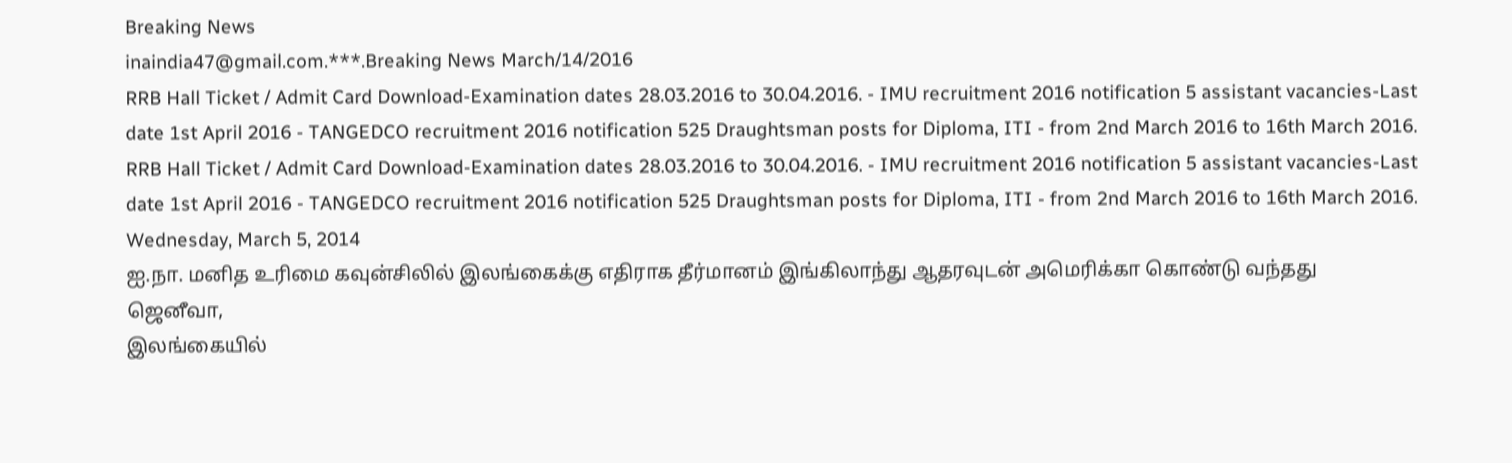Breaking News
inaindia47@gmail.com.***.Breaking News March/14/2016
RRB Hall Ticket / Admit Card Download-Examination dates 28.03.2016 to 30.04.2016. - IMU recruitment 2016 notification 5 assistant vacancies-Last date 1st April 2016 - TANGEDCO recruitment 2016 notification 525 Draughtsman posts for Diploma, ITI - from 2nd March 2016 to 16th March 2016.
RRB Hall Ticket / Admit Card Download-Examination dates 28.03.2016 to 30.04.2016. - IMU recruitment 2016 notification 5 assistant vacancies-Last date 1st April 2016 - TANGEDCO recruitment 2016 notification 525 Draughtsman posts for Diploma, ITI - from 2nd March 2016 to 16th March 2016.
Wednesday, March 5, 2014
ஐ.நா. மனித உரிமை கவுன்சிலில் இலங்கைக்கு எதிராக தீர்மானம் இங்கிலாந்து ஆதரவுடன் அமெரிக்கா கொண்டு வந்தது
ஜெனீவா,
இலங்கையில்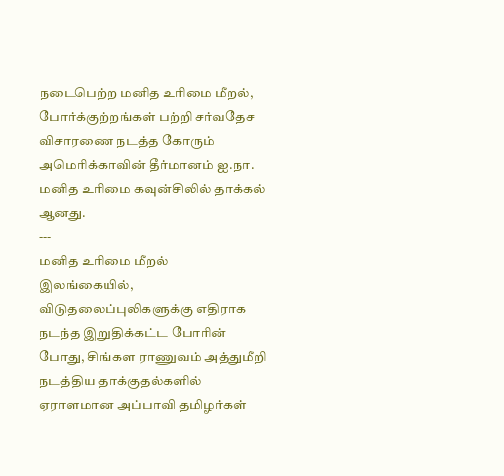நடைபெற்ற மனித உரிமை மீறல், போர்க்குற்றங்கள் பற்றி சர்வதேச விசாரணை நடத்த கோரும் அமெரிக்காவின் தீர்மானம் ஐ.நா. மனித உரிமை கவுன்சிலில் தாக்கல் ஆனது.
---
மனித உரிமை மீறல்
இலங்கையில், விடுதலைப்புலிகளுக்கு எதிராக நடந்த இறுதிக்கட்ட போரின் போது, சிங்கள ராணுவம் அத்துமீறி நடத்திய தாக்குதல்களில் ஏராளமான அப்பாவி தமிழர்கள்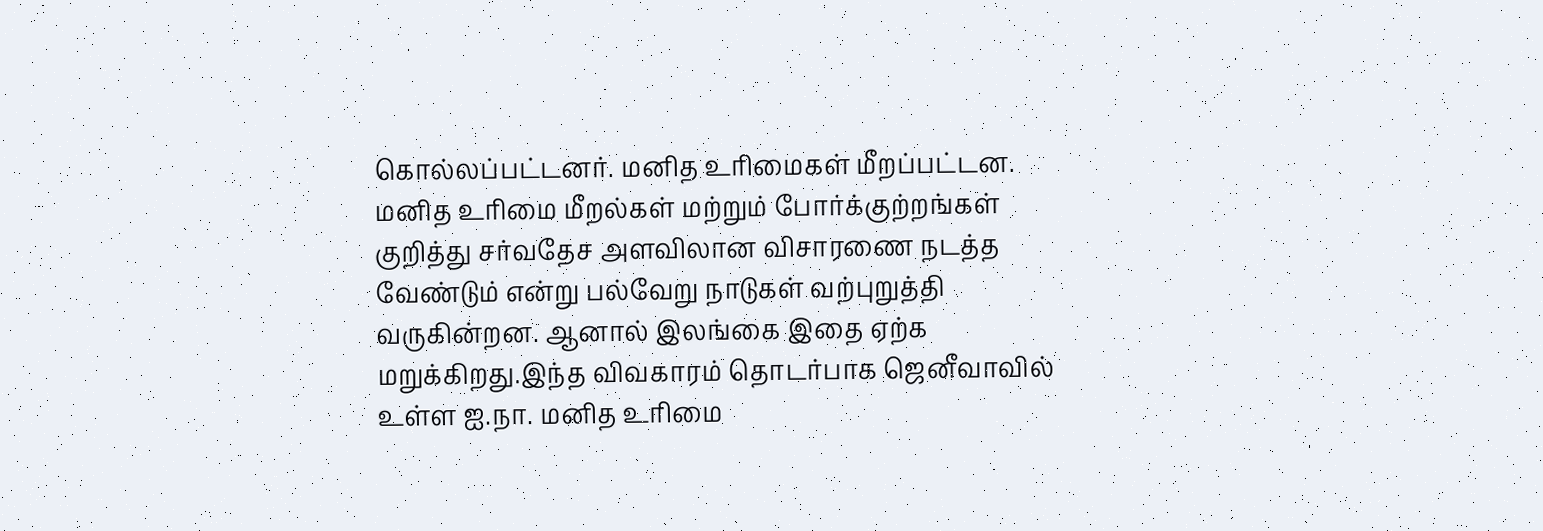கொல்லப்பட்டனர். மனித உரிமைகள் மீறப்பட்டன. மனித உரிமை மீறல்கள் மற்றும் போர்க்குற்றங்கள் குறித்து சர்வதேச அளவிலான விசாரணை நடத்த வேண்டும் என்று பல்வேறு நாடுகள் வற்புறுத்தி வருகின்றன. ஆனால் இலங்கை இதை ஏற்க மறுக்கிறது.இந்த விவகாரம் தொடர்பாக ஜெனீவாவில் உள்ள ஐ.நா. மனித உரிமை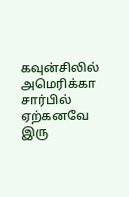கவுன்சிலில் அமெரிக்கா சார்பில் ஏற்கனவே இரு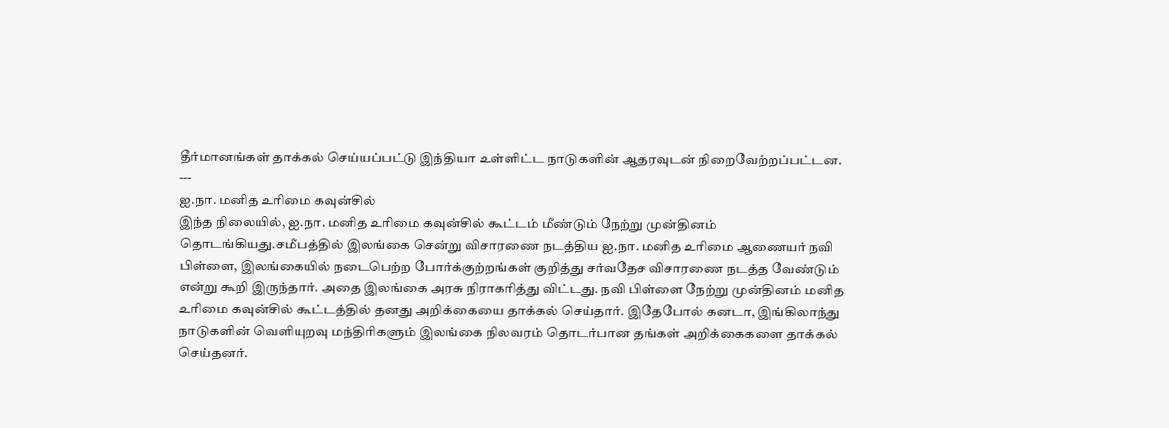தீர்மானங்கள் தாக்கல் செய்யப்பட்டு இந்தியா உள்ளிட்ட நாடுகளின் ஆதரவுடன் நிறைவேற்றப்பட்டன.
---
ஐ.நா. மனித உரிமை கவுன்சில்
இந்த நிலையில், ஐ.நா. மனித உரிமை கவுன்சில் கூட்டம் மீண்டும் நேற்று முன்தினம் தொடங்கியது.சமீபத்தில் இலங்கை சென்று விசாரணை நடத்திய ஐ.நா. மனித உரிமை ஆணையர் நவி பிள்ளை, இலங்கையில் நடைபெற்ற போர்க்குற்றங்கள் குறித்து சர்வதேச விசாரணை நடத்த வேண்டும் என்று கூறி இருந்தார். அதை இலங்கை அரசு நிராகரித்து விட்டது. நவி பிள்ளை நேற்று முன்தினம் மனித உரிமை கவுன்சில் கூட்டத்தில் தனது அறிக்கையை தாக்கல் செய்தார். இதேபோல் கனடா, இங்கிலாந்து நாடுகளின் வெளியுறவு மந்திரிகளும் இலங்கை நிலவரம் தொடர்பான தங்கள் அறிக்கைகளை தாக்கல் செய்தனர்.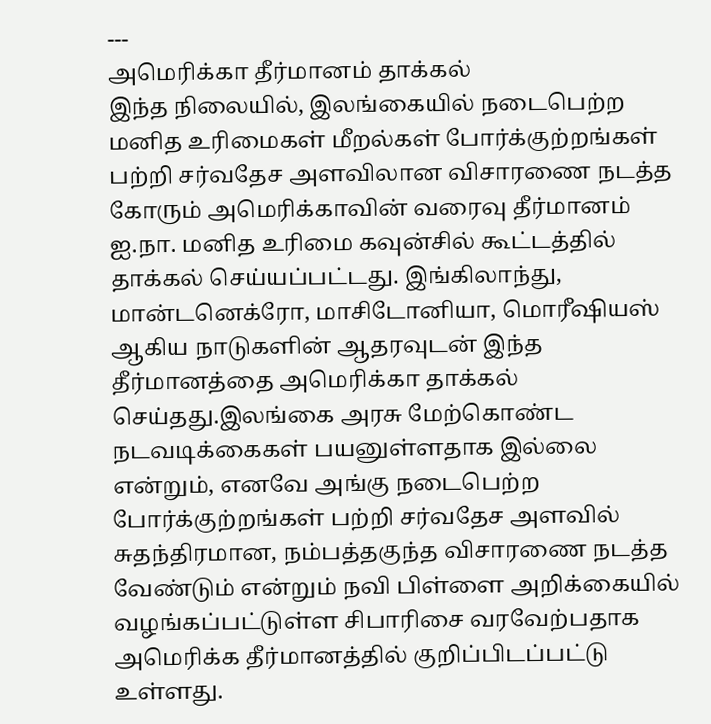---
அமெரிக்கா தீர்மானம் தாக்கல்
இந்த நிலையில், இலங்கையில் நடைபெற்ற மனித உரிமைகள் மீறல்கள் போர்க்குற்றங்கள் பற்றி சர்வதேச அளவிலான விசாரணை நடத்த கோரும் அமெரிக்காவின் வரைவு தீர்மானம் ஐ.நா. மனித உரிமை கவுன்சில் கூட்டத்தில் தாக்கல் செய்யப்பட்டது. இங்கிலாந்து, மான்டனெக்ரோ, மாசிடோனியா, மொரீஷியஸ் ஆகிய நாடுகளின் ஆதரவுடன் இந்த தீர்மானத்தை அமெரிக்கா தாக்கல் செய்தது.இலங்கை அரசு மேற்கொண்ட நடவடிக்கைகள் பயனுள்ளதாக இல்லை என்றும், எனவே அங்கு நடைபெற்ற போர்க்குற்றங்கள் பற்றி சர்வதேச அளவில் சுதந்திரமான, நம்பத்தகுந்த விசாரணை நடத்த வேண்டும் என்றும் நவி பிள்ளை அறிக்கையில் வழங்கப்பட்டுள்ள சிபாரிசை வரவேற்பதாக அமெரிக்க தீர்மானத்தில் குறிப்பிடப்பட்டு உள்ளது.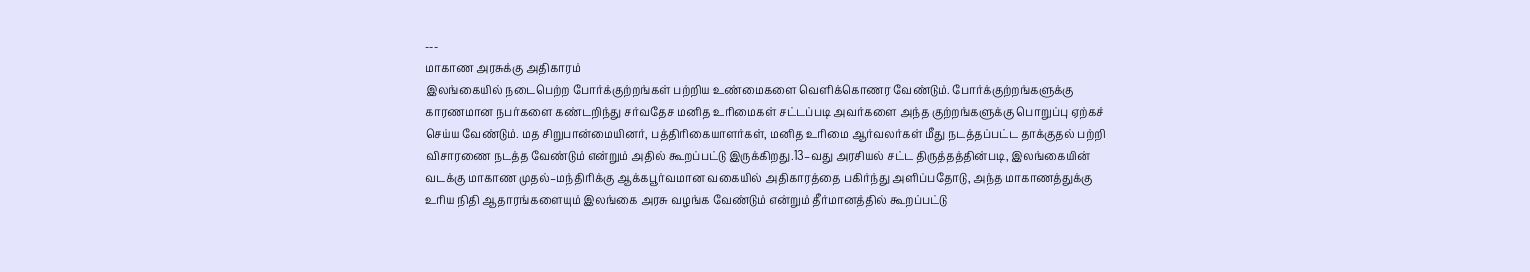---
மாகாண அரசுக்கு அதிகாரம்
இலங்கையில் நடைபெற்ற போர்க்குற்றங்கள் பற்றிய உண்மைகளை வெளிக்கொணர வேண்டும். போர்க்குற்றங்களுக்கு காரணமான நபர்களை கண்டறிந்து சர்வதேச மனித உரிமைகள் சட்டப்படி அவர்களை அந்த குற்றங்களுக்கு பொறுப்பு ஏற்கச் செய்ய வேண்டும். மத சிறுபான்மையினர், பத்திரிகையாளர்கள், மனித உரிமை ஆர்வலர்கள் மீது நடத்தப்பட்ட தாக்குதல் பற்றி விசாரணை நடத்த வேண்டும் என்றும் அதில் கூறப்பட்டு இருக்கிறது.13–வது அரசியல் சட்ட திருத்தத்தின்படி, இலங்கையின் வடக்கு மாகாண முதல்–மந்திரிக்கு ஆக்கபூர்வமான வகையில் அதிகாரத்தை பகிர்ந்து அளிப்பதோடு, அந்த மாகாணத்துக்கு உரிய நிதி ஆதாரங்களையும் இலங்கை அரசு வழங்க வேண்டும் என்றும் தீர்மானத்தில் கூறப்பட்டு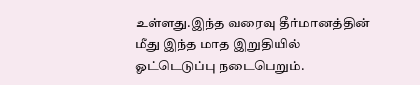உள்ளது.இந்த வரைவு தீர்மானத்தின் மீது இந்த மாத இறுதியில் ஓட்டெடுப்பு நடைபெறும்.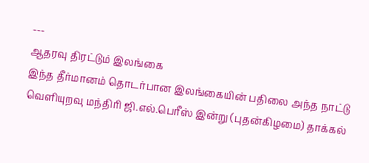---
ஆதரவு திரட்டும் இலங்கை
இந்த தீர்மானம் தொடர்பான இலங்கையின் பதிலை அந்த நாட்டு வெளியுறவு மந்திரி ஜி.எல்.பெரீஸ் இன்று (புதன்கிழமை) தாக்கல்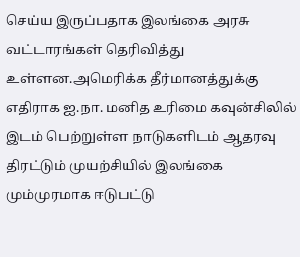செய்ய இருப்பதாக இலங்கை அரசு வட்டாரங்கள் தெரிவித்து உள்ளன.அமெரிக்க தீர்மானத்துக்கு எதிராக ஐ.நா. மனித உரிமை கவுன்சிலில் இடம் பெற்றுள்ள நாடுகளிடம் ஆதரவு திரட்டும் முயற்சியில் இலங்கை மும்முரமாக ஈடுபட்டு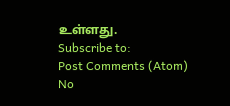உள்ளது.
Subscribe to:
Post Comments (Atom)
No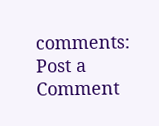comments:
Post a Comment